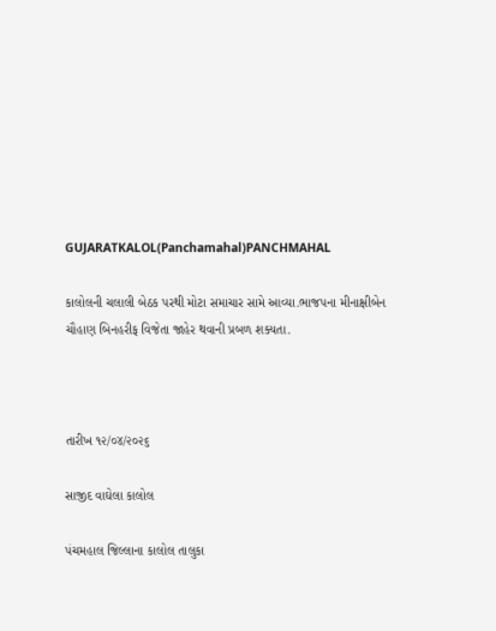GUJARATKALOL(Panchamahal)PANCHMAHAL

કાલોલની ચલાલી બેઠક પરથી મોટા સમાચાર સામે આવ્યા.ભાજપના મીનાક્ષીબેન ચૌહાણ બિનહરીફ વિજેતા જાહેર થવાની પ્રબળ શક્યતા.



તારીખ ૧૨/૦૪/૨૦૨૬

સાજીદ વાઘેલા કાલોલ

પંચમહાલ જિલ્લાના કાલોલ તાલુકા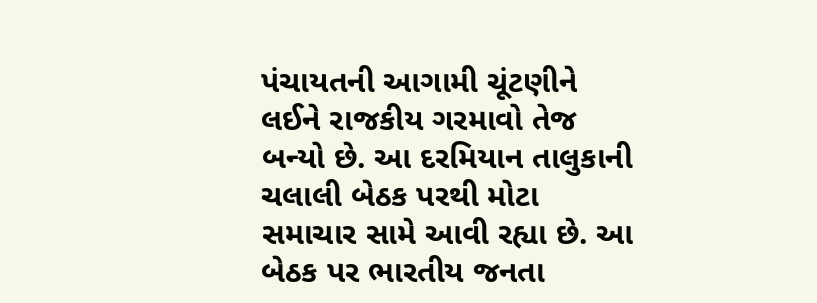પંચાયતની આગામી ચૂંટણીને લઈને રાજકીય ગરમાવો તેજ બન્યો છે. આ દરમિયાન તાલુકાની ચલાલી બેઠક પરથી મોટા સમાચાર સામે આવી રહ્યા છે. આ બેઠક પર ભારતીય જનતા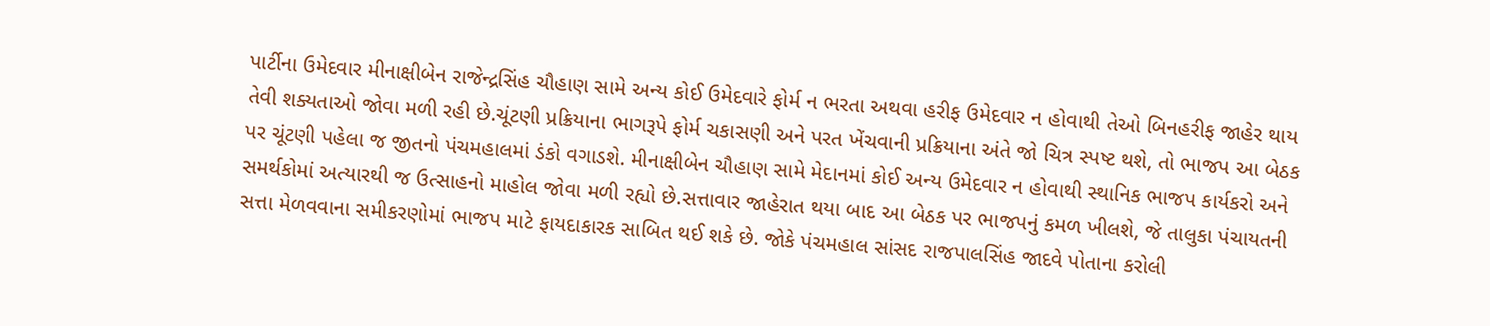પાર્ટીના ઉમેદવાર મીનાક્ષીબેન રાજેન્દ્રસિંહ ચૌહાણ સામે અન્ય કોઈ ઉમેદવારે ફોર્મ ન ભરતા અથવા હરીફ ઉમેદવાર ન હોવાથી તેઓ બિનહરીફ જાહેર થાય તેવી શક્યતાઓ જોવા મળી રહી છે.ચૂંટણી પ્રક્રિયાના ભાગરૂપે ફોર્મ ચકાસણી અને પરત ખેંચવાની પ્રક્રિયાના અંતે જો ચિત્ર સ્પષ્ટ થશે, તો ભાજપ આ બેઠક પર ચૂંટણી પહેલા જ જીતનો પંચમહાલમાં ડંકો વગાડશે. મીનાક્ષીબેન ચૌહાણ સામે મેદાનમાં કોઈ અન્ય ઉમેદવાર ન હોવાથી સ્થાનિક ભાજપ કાર્યકરો અને સમર્થકોમાં અત્યારથી જ ઉત્સાહનો માહોલ જોવા મળી રહ્યો છે.સત્તાવાર જાહેરાત થયા બાદ આ બેઠક પર ભાજપનું કમળ ખીલશે, જે તાલુકા પંચાયતની સત્તા મેળવવાના સમીકરણોમાં ભાજપ માટે ફાયદાકારક સાબિત થઈ શકે છે. જોકે પંચમહાલ સાંસદ રાજપાલસિંહ જાદવે પોતાના કરોલી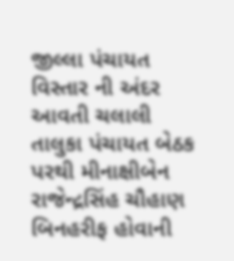જીલ્લા પંચાયત વિસ્તાર ની અંદર આવતી ચલાલી તાલુકા પંચાયત બેઠક પરથી મીનાક્ષીબેન રાજેન્દ્રસિંહ ચૌહાણ બિનહરીફ હોવાની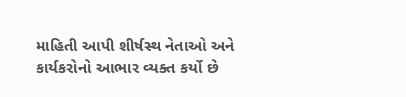માહિતી આપી શીર્ષસ્થ નેતાઓ અને કાર્યકરોનો આભાર વ્યક્ત કર્યો છે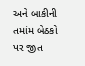અને બાકીની તમાંમ બેઠકો પર જીત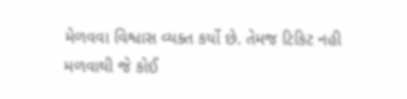મેળવવા વિશ્વાસ વ્યક્ત કર્યો છે. તેમજ ટિકિટ નહી મળવાથી જે કોઈ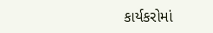કાર્યકરોમાં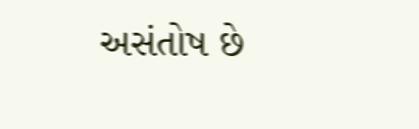અસંતોષ છે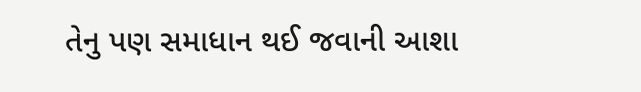તેનુ પણ સમાધાન થઈ જવાની આશા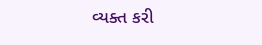વ્યક્ત કરી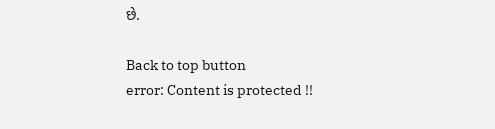છે.

Back to top button
error: Content is protected !!